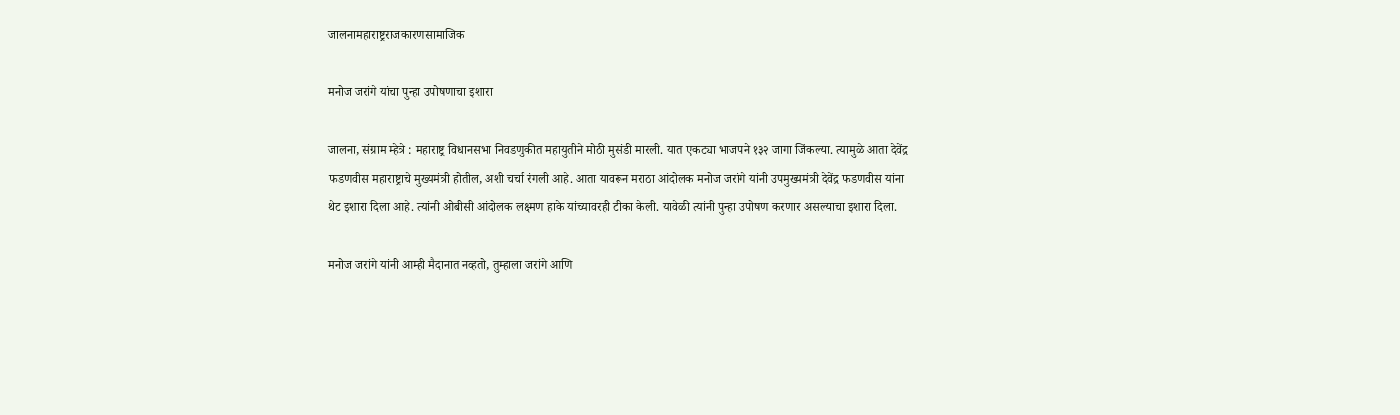जालनामहाराष्ट्रराजकारणसामाजिक

मनोज जरांगे यांचा पुन्हा उपोषणाचा इशारा

जालना, संग्राम म्हेत्रे : महाराष्ट्र विधानसभा निवडणुकीत महायुतीने मोठी मुसंडी मारली. यात एकट्या भाजपने १३२ जागा जिंकल्या. त्यामुळे आता देवेंद्र फडणवीस महाराष्ट्राचे मुख्यमंत्री होतील, अशी चर्चा रंगली आहे. आता यावरून मराठा आंदोलक मनोज जरांगे यांनी उपमुख्यमंत्री देवेंद्र फडणवीस यांना थेट इशारा दिला आहे. त्यांनी ओबीसी आंदोलक लक्ष्मण हाके यांच्यावरही टीका केली. यावेळी त्यांनी पुन्हा उपोषण करणार असल्याचा इशारा दिला.

मनोज जरांगे यांनी आम्ही मैदानात नव्हतो, तुम्हाला जरांगे आणि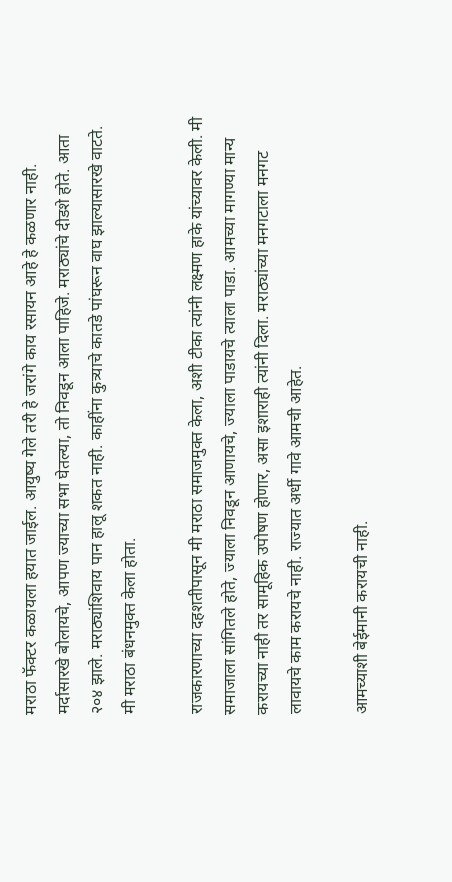मराठा फॅक्टर कळायला हयात जाईल. आयुष्य गेले तरी हे जरांगे काय रसायन आहे हे कळणार नाही. मर्दासारखे बोलायचे, आपण ज्याच्या सभा घेतल्या, तो निवडून आला पाहिजे. मराठ्यांचे दीडशे होते. आता २०४ झाले. मराठ्यांशिवाय पान हालू शकत नाही. काहींना कुत्र्याचे कातडे पांघरून वाघ झाल्यासारखे वाटते. मी मराठा बंधनमुक्त केला होता.

राजकारणाच्या दहशतीपासून मी मराठा समाजमुक्त केला, अशी टीका त्यांनी लक्ष्मण हाके यांच्यावर केली. मी समाजाला सांगितले होते, ज्याला निवडून आणायचे, ज्याला पाडायचे त्याला पाडा. आमच्या मागण्या मान्य करायच्या नाही तर सामूहिक उपोषण होणार, असा इशाराही त्यांनी दिला. मराठ्यांच्या मनगटाला मनगट लावायचे काम करायचे नाही. राज्यात अर्धी गावे आमची आहेत.

आमच्याशी बेईमानी करायची नाही.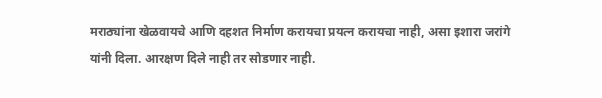मराठ्यांना खेळवायचे आणि दहशत निर्माण करायचा प्रयत्न करायचा नाही, असा इशारा जरांगे यांनी दिला. आरक्षण दिले नाही तर सोडणार नाही.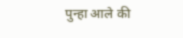पुन्हा आले की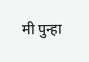मी पुन्हा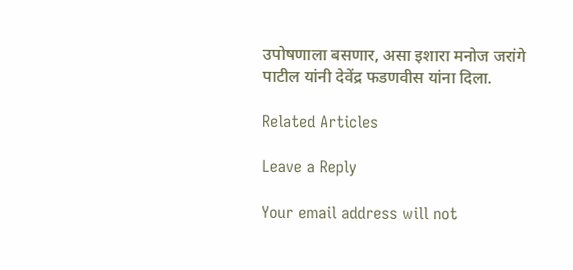उपोषणाला बसणार, असा इशारा मनोज जरांगे पाटील यांनी देवेंद्र फडणवीस यांना दिला.

Related Articles

Leave a Reply

Your email address will not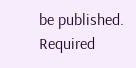be published. Required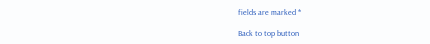fields are marked *

Back to top button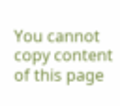You cannot copy content of this page